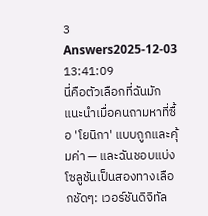3 Answers2025-12-03 13:41:09
นี่คือตัวเลือกที่ฉันมักแนะนำเมื่อคนถามหาที่ซื้อ 'โยนิกา' แบบถูกและคุ้มค่า — และฉันชอบแบ่งโซลูชันเป็นสองทางเลือกชัดๆ: เวอร์ชันดิจิทัล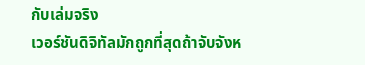กับเล่มจริง
เวอร์ชันดิจิทัลมักถูกที่สุดถ้าจับจังห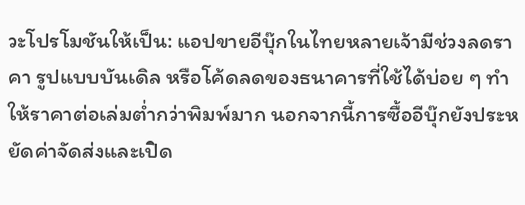วะโปรโมชันให้เป็น: แอปขายอีบุ๊กในไทยหลายเจ้ามีช่วงลดราคา รูปแบบบันเดิล หรือโค้ดลดของธนาคารที่ใช้ได้บ่อย ๆ ทำให้ราคาต่อเล่มต่ำกว่าพิมพ์มาก นอกจากนี้การซื้ออีบุ๊กยังประหยัดค่าจัดส่งและเปิด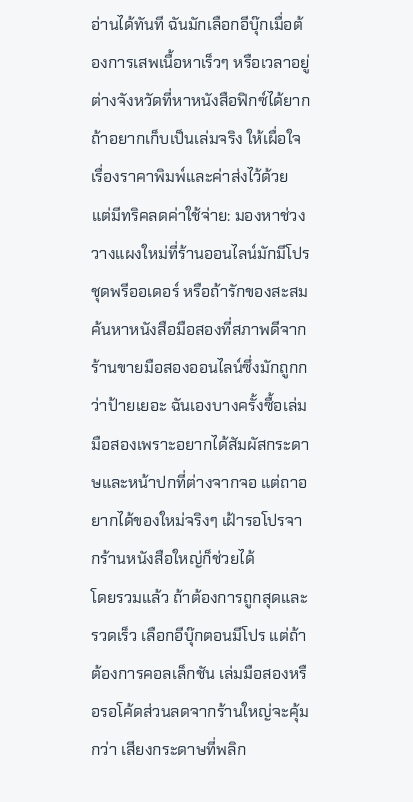อ่านได้ทันที ฉันมักเลือกอีบุ๊กเมื่อต้องการเสพเนื้อหาเร็วๆ หรือเวลาอยู่ต่างจังหวัดที่หาหนังสือฟิกซ์ได้ยาก
ถ้าอยากเก็บเป็นเล่มจริง ให้เผื่อใจเรื่องราคาพิมพ์และค่าส่งไว้ด้วย แต่มีทริคลดค่าใช้จ่าย: มองหาช่วงวางแผงใหม่ที่ร้านออนไลน์มักมีโปรชุดพรีออเดอร์ หรือถ้ารักของสะสม ค้นหาหนังสือมือสองที่สภาพดีจากร้านขายมือสองออนไลน์ซึ่งมักถูกกว่าป้ายเยอะ ฉันเองบางครั้งซื้อเล่มมือสองเพราะอยากได้สัมผัสกระดาษและหน้าปกที่ต่างจากจอ แต่ถาอยากได้ของใหม่จริงๆ เฝ้ารอโปรจากร้านหนังสือใหญ่ก็ช่วยได้
โดยรวมแล้ว ถ้าต้องการถูกสุดและรวดเร็ว เลือกอีบุ๊กตอนมีโปร แต่ถ้าต้องการคอลเล็กชัน เล่มมือสองหรือรอโค้ดส่วนลดจากร้านใหญ่จะคุ้มกว่า เสียงกระดาษที่พลิก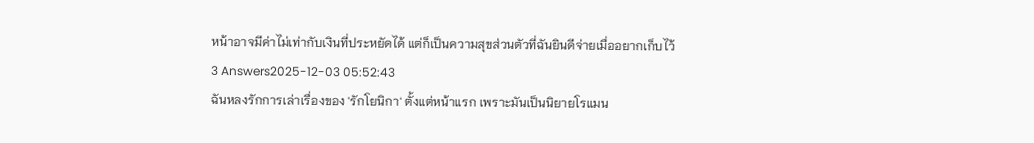หน้าอาจมีค่าไม่เท่ากับเงินที่ประหยัดได้ แต่ก็เป็นความสุขส่วนตัวที่ฉันยินดีจ่ายเมื่ออยากเก็บไว้
3 Answers2025-12-03 05:52:43
ฉันหลงรักการเล่าเรื่องของ 'รักโยนิกา' ตั้งแต่หน้าแรก เพราะมันเป็นนิยายโรแมน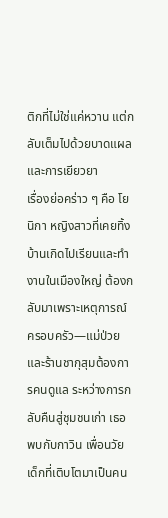ติกที่ไม่ใช่แค่หวาน แต่กลับเต็มไปด้วยบาดแผลและการเยียวยา
เรื่องย่อคร่าว ๆ คือ โยนิกา หญิงสาวที่เคยทิ้งบ้านเกิดไปเรียนและทำงานในเมืองใหญ่ ต้องกลับมาเพราะเหตุการณ์ครอบครัว—แม่ป่วยและร้านชากุสุมต้องการคนดูแล ระหว่างการกลับคืนสู่ชุมชนเก่า เธอพบกับกาวิน เพื่อนวัยเด็กที่เติบโตมาเป็นคน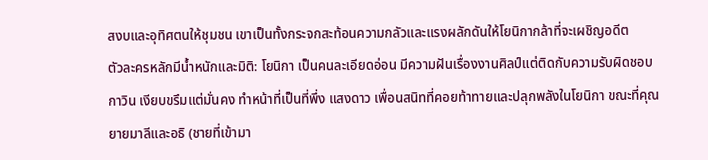สงบและอุทิศตนให้ชุมชน เขาเป็นทั้งกระจกสะท้อนความกลัวและแรงผลักดันให้โยนิกากล้าที่จะเผชิญอดีต
ตัวละครหลักมีน้ำหนักและมิติ: โยนิกา เป็นคนละเอียดอ่อน มีความฝันเรื่องงานศิลป์แต่ติดกับความรับผิดชอบ กาวิน เงียบขรึมแต่มั่นคง ทำหน้าที่เป็นที่พึ่ง แสงดาว เพื่อนสนิทที่คอยท้าทายและปลุกพลังในโยนิกา ขณะที่คุณยายมาลีและอธิ (ชายที่เข้ามา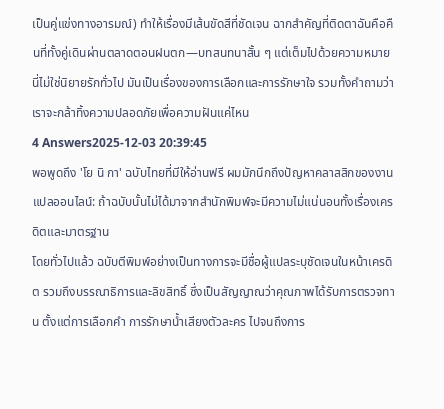เป็นคู่แข่งทางอารมณ์) ทำให้เรื่องมีเส้นขัดสีที่ชัดเจน ฉากสำคัญที่ติดตาฉันคือคืนที่ทั้งคู่เดินผ่านตลาดตอนฝนตก—บทสนทนาสั้น ๆ แต่เต็มไปด้วยความหมาย นี่ไม่ใช่นิยายรักทั่วไป มันเป็นเรื่องของการเลือกและการรักษาใจ รวมทั้งคำถามว่าเราจะกล้าทิ้งความปลอดภัยเพื่อความฝันแค่ไหน
4 Answers2025-12-03 20:39:45
พอพูดถึง 'โย นิ กา' ฉบับไทยที่มีให้อ่านฟรี ผมมักนึกถึงปัญหาคลาสสิกของงานแปลออนไลน์: ถ้าฉบับนั้นไม่ได้มาจากสำนักพิมพ์จะมีความไม่แน่นอนทั้งเรื่องเครดิตและมาตรฐาน
โดยทั่วไปแล้ว ฉบับตีพิมพ์อย่างเป็นทางการจะมีชื่อผู้แปลระบุชัดเจนในหน้าเครดิต รวมถึงบรรณาธิการและลิขสิทธิ์ ซึ่งเป็นสัญญาณว่าคุณภาพได้รับการตรวจทาน ตั้งแต่การเลือกคำ การรักษาน้ำเสียงตัวละคร ไปจนถึงการ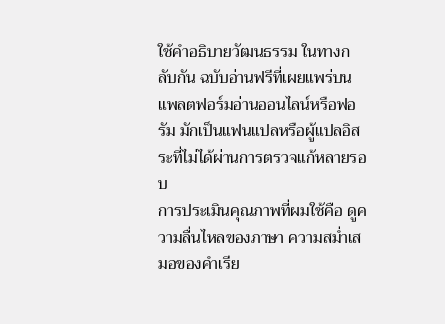ใช้คำอธิบายวัฒนธรรม ในทางกลับกัน ฉบับอ่านฟรีที่เผยแพร่บนแพลตฟอร์มอ่านออนไลน์หรือฟอรัม มักเป็นแฟนแปลหรือผู้แปลอิสระที่ไม่ได้ผ่านการตรวจแก้หลายรอบ
การประเมินคุณภาพที่ผมใช้คือ ดูความลื่นไหลของภาษา ความสม่ำเสมอของคำเรีย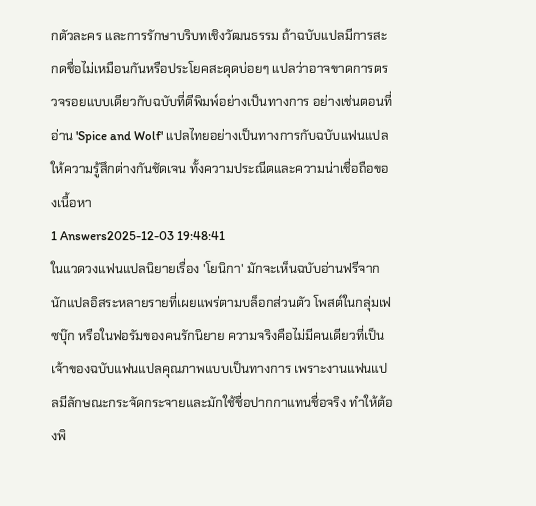กตัวละคร และการรักษาบริบทเชิงวัฒนธรรม ถ้าฉบับแปลมีการสะกดชื่อไม่เหมือนกันหรือประโยคสะดุดบ่อยๆ แปลว่าอาจขาดการตรวจรอยแบบเดียวกับฉบับที่ตีพิมพ์อย่างเป็นทางการ อย่างเช่นตอนที่อ่าน 'Spice and Wolf' แปลไทยอย่างเป็นทางการกับฉบับแฟนแปลให้ความรู้สึกต่างกันชัดเจน ทั้งความประณีตและความน่าเชื่อถือของเนื้อหา
1 Answers2025-12-03 19:48:41
ในแวดวงแฟนแปลนิยายเรื่อง 'โยนิกา' มักจะเห็นฉบับอ่านฟรีจากนักแปลอิสระหลายรายที่เผยแพร่ตามบล็อกส่วนตัว โพสต์ในกลุ่มเฟซบุ๊ก หรือในฟอรัมของคนรักนิยาย ความจริงคือไม่มีคนเดียวที่เป็นเจ้าของฉบับแฟนแปลคุณภาพแบบเป็นทางการ เพราะงานแฟนแปลมีลักษณะกระจัดกระจายและมักใช้ชื่อปากกาแทนชื่อจริง ทำให้ต้องพิ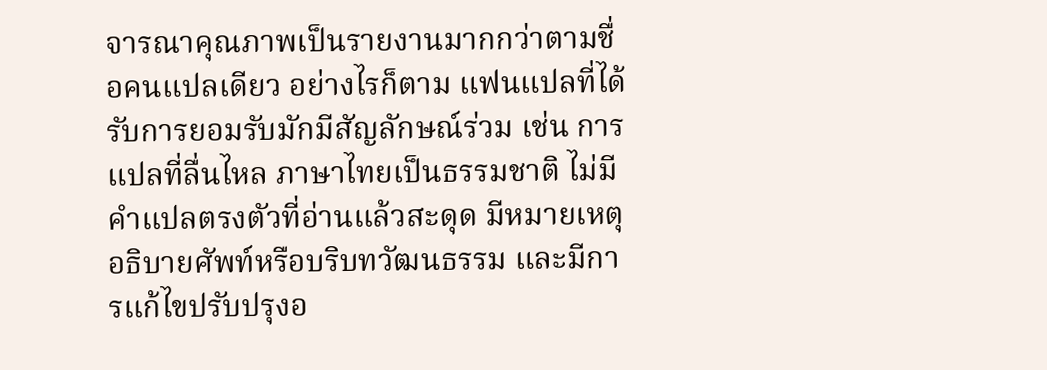จารณาคุณภาพเป็นรายงานมากกว่าตามชื่อคนแปลเดียว อย่างไรก็ตาม แฟนแปลที่ได้รับการยอมรับมักมีสัญลักษณ์ร่วม เช่น การแปลที่ลื่นไหล ภาษาไทยเป็นธรรมชาติ ไม่มีคำแปลตรงตัวที่อ่านแล้วสะดุด มีหมายเหตุอธิบายศัพท์หรือบริบทวัฒนธรรม และมีการแก้ไขปรับปรุงอ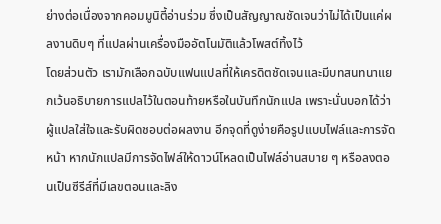ย่างต่อเนื่องจากคอมมูนิตี้อ่านร่วม ซึ่งเป็นสัญญาณชัดเจนว่าไม่ได้เป็นแค่ผลงานดิบๆ ที่แปลผ่านเครื่องมืออัตโนมัติแล้วโพสต์ทิ้งไว้
โดยส่วนตัว เรามักเลือกฉบับแฟนแปลที่ให้เครดิตชัดเจนและมีบทสนทนาแยกเว้นอธิบายการแปลไว้ในตอนท้ายหรือในบันทึกนักแปล เพราะนั่นบอกได้ว่าผู้แปลใส่ใจและรับผิดชอบต่อผลงาน อีกจุดที่ดูง่ายคือรูปแบบไฟล์และการจัดหน้า หากนักแปลมีการจัดไฟล์ให้ดาวน์โหลดเป็นไฟล์อ่านสบาย ๆ หรือลงตอนเป็นซีรีส์ที่มีเลขตอนและลิง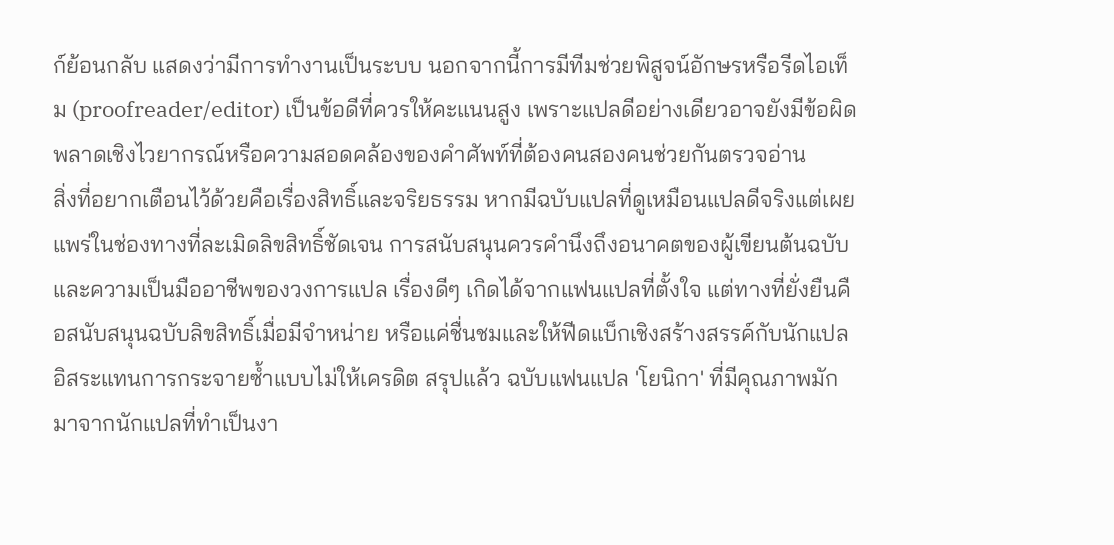ก์ย้อนกลับ แสดงว่ามีการทำงานเป็นระบบ นอกจากนี้การมีทีมช่วยพิสูจน์อักษรหรือรีดไอเท็ม (proofreader/editor) เป็นข้อดีที่ควรให้คะแนนสูง เพราะแปลดีอย่างเดียวอาจยังมีข้อผิดพลาดเชิงไวยากรณ์หรือความสอดคล้องของคำศัพท์ที่ต้องคนสองคนช่วยกันตรวจอ่าน
สิ่งที่อยากเตือนไว้ด้วยคือเรื่องสิทธิ์และจริยธรรม หากมีฉบับแปลที่ดูเหมือนแปลดีจริงแต่เผยแพร่ในช่องทางที่ละเมิดลิขสิทธิ์ชัดเจน การสนับสนุนควรคำนึงถึงอนาคตของผู้เขียนต้นฉบับและความเป็นมืออาชีพของวงการแปล เรื่องดีๆ เกิดได้จากแฟนแปลที่ตั้งใจ แต่ทางที่ยั่งยืนคือสนับสนุนฉบับลิขสิทธิ์เมื่อมีจำหน่าย หรือแค่ชื่นชมและให้ฟีดแบ็กเชิงสร้างสรรค์กับนักแปลอิสระแทนการกระจายซ้ำแบบไม่ให้เครดิต สรุปแล้ว ฉบับแฟนแปล 'โยนิกา' ที่มีคุณภาพมักมาจากนักแปลที่ทำเป็นงา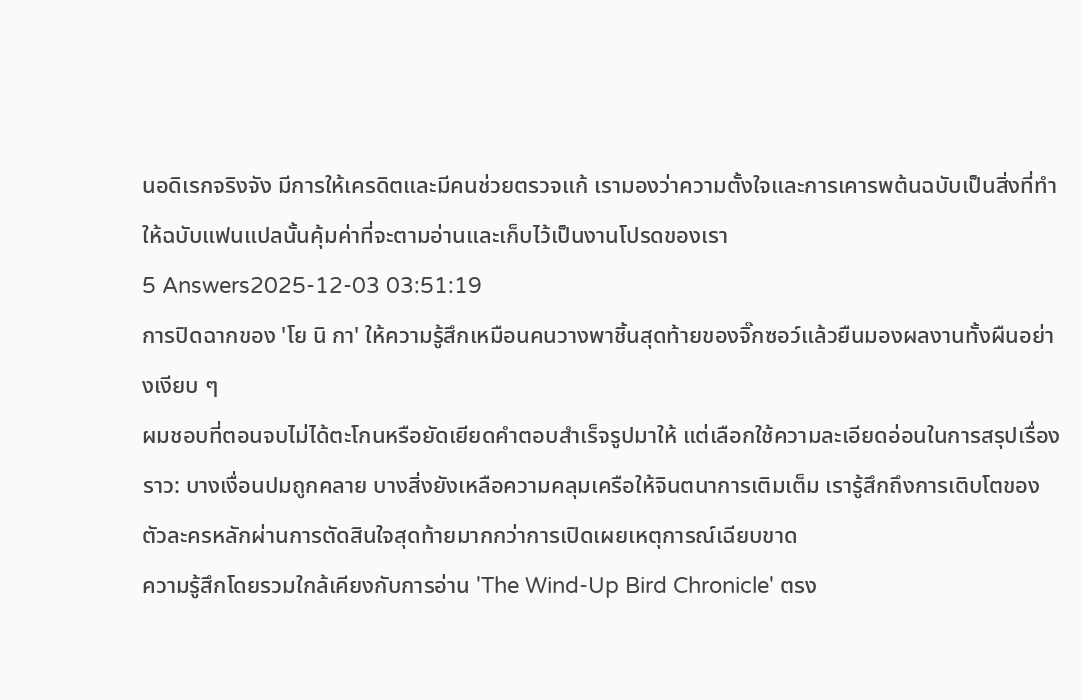นอดิเรกจริงจัง มีการให้เครดิตและมีคนช่วยตรวจแก้ เรามองว่าความตั้งใจและการเคารพต้นฉบับเป็นสิ่งที่ทำให้ฉบับแฟนแปลนั้นคุ้มค่าที่จะตามอ่านและเก็บไว้เป็นงานโปรดของเรา
5 Answers2025-12-03 03:51:19
การปิดฉากของ 'โย นิ กา' ให้ความรู้สึกเหมือนคนวางพาชิ้นสุดท้ายของจิ๊กซอว์แล้วยืนมองผลงานทั้งผืนอย่างเงียบ ๆ
ผมชอบที่ตอนจบไม่ได้ตะโกนหรือยัดเยียดคำตอบสำเร็จรูปมาให้ แต่เลือกใช้ความละเอียดอ่อนในการสรุปเรื่องราว: บางเงื่อนปมถูกคลาย บางสิ่งยังเหลือความคลุมเครือให้จินตนาการเติมเต็ม เรารู้สึกถึงการเติบโตของตัวละครหลักผ่านการตัดสินใจสุดท้ายมากกว่าการเปิดเผยเหตุการณ์เฉียบขาด
ความรู้สึกโดยรวมใกล้เคียงกับการอ่าน 'The Wind-Up Bird Chronicle' ตรง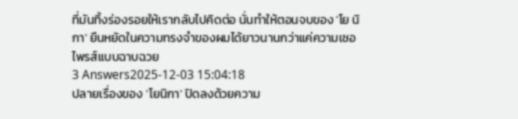ที่มันทิ้งร่องรอยให้เรากลับไปคิดต่อ นั่นทำให้ตอนจบของ 'โย นิ กา' ยืนหยัดในความทรงจำของผมได้ยาวนานกว่าแค่ความเซอไพรส์แบบฉาบฉวย
3 Answers2025-12-03 15:04:18
ปลายเรื่องของ 'โยนิกา' ปิดลงด้วยความ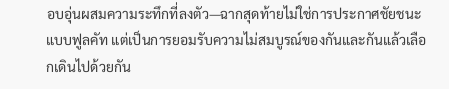อบอุ่นผสมความระทึกที่ลงตัว—ฉากสุดท้ายไม่ใช่การประกาศชัยชนะแบบฟูลคัท แต่เป็นการยอมรับความไม่สมบูรณ์ของกันและกันแล้วเลือกเดินไปด้วยกัน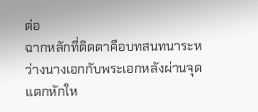ต่อ
ฉากหลักที่ติดตาคือบทสนทนาระหว่างนางเอกกับพระเอกหลังผ่านจุดแตกหักให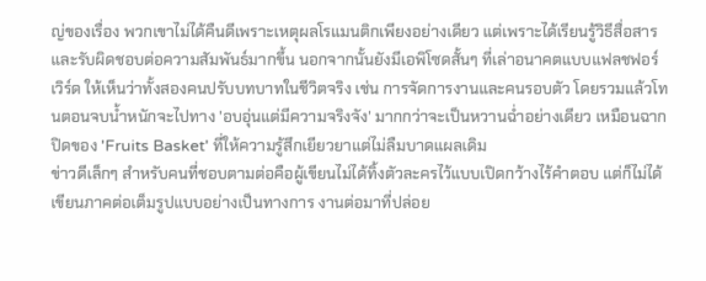ญ่ของเรื่อง พวกเขาไม่ได้คืนดีเพราะเหตุผลโรแมนติกเพียงอย่างเดียว แต่เพราะได้เรียนรู้วิธีสื่อสารและรับผิดชอบต่อความสัมพันธ์มากขึ้น นอกจากนั้นยังมีเอพิโซดสั้นๆ ที่เล่าอนาคตแบบแฟลชฟอร์เวิร์ด ให้เห็นว่าทั้งสองคนปรับบทบาทในชีวิตจริง เช่น การจัดการงานและคนรอบตัว โดยรวมแล้วโทนตอนจบน้ำหนักจะไปทาง 'อบอุ่นแต่มีความจริงจัง' มากกว่าจะเป็นหวานฉ่ำอย่างเดียว เหมือนฉากปิดของ 'Fruits Basket' ที่ให้ความรู้สึกเยียวยาแต่ไม่ลืมบาดแผลเดิม
ข่าวดีเล็กๆ สำหรับคนที่ชอบตามต่อคือผู้เขียนไม่ได้ทิ้งตัวละครไว้แบบเปิดกว้างไร้คำตอบ แต่ก็ไม่ได้เขียนภาคต่อเต็มรูปแบบอย่างเป็นทางการ งานต่อมาที่ปล่อย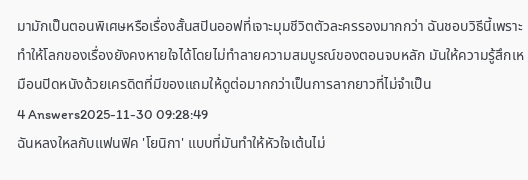มามักเป็นตอนพิเศษหรือเรื่องสั้นสปินออฟที่เจาะมุมชีวิตตัวละครรองมากกว่า ฉันชอบวิธีนี้เพราะทำให้โลกของเรื่องยังคงหายใจได้โดยไม่ทำลายความสมบูรณ์ของตอนจบหลัก มันให้ความรู้สึกเหมือนปิดหนังด้วยเครดิตที่มีของแถมให้ดูต่อมากกว่าเป็นการลากยาวที่ไม่จำเป็น
4 Answers2025-11-30 09:28:49
ฉันหลงใหลกับแฟนฟิค 'โยนิกา' แบบที่มันทำให้หัวใจเต้นไม่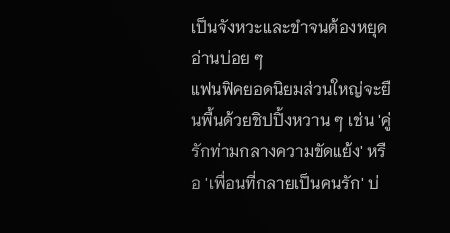เป็นจังหวะและขำจนต้องหยุดอ่านบ่อย ๆ
แฟนฟิคยอดนิยมส่วนใหญ่จะยืนพื้นด้วยชิปปิ้งหวาน ๆ เช่น 'คู่รักท่ามกลางความขัดแย้ง' หรือ 'เพื่อนที่กลายเป็นคนรัก' บ่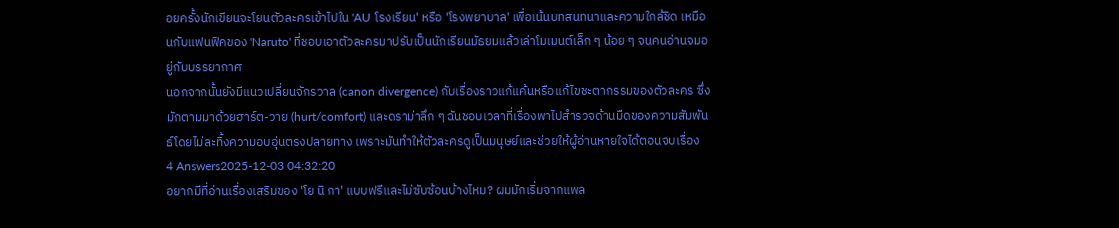อยครั้งนักเขียนจะโยนตัวละครเข้าไปใน 'AU โรงเรียน' หรือ 'โรงพยาบาล' เพื่อเน้นบทสนทนาและความใกล้ชิด เหมือนกับแฟนฟิคของ 'Naruto' ที่ชอบเอาตัวละครมาปรับเป็นนักเรียนมัธยมแล้วเล่าโมเมนต์เล็ก ๆ น้อย ๆ จนคนอ่านจมอยู่กับบรรยากาศ
นอกจากนั้นยังมีแนวเปลี่ยนจักรวาล (canon divergence) กับเรื่องราวแก้แค้นหรือแก้ไขชะตากรรมของตัวละคร ซึ่งมักตามมาด้วยฮาร์ต-วาย (hurt/comfort) และดราม่าลึก ๆ ฉันชอบเวลาที่เรื่องพาไปสำรวจด้านมืดของความสัมพันธ์โดยไม่ละทิ้งความอบอุ่นตรงปลายทาง เพราะมันทำให้ตัวละครดูเป็นมนุษย์และช่วยให้ผู้อ่านหายใจได้ตอนจบเรื่อง
4 Answers2025-12-03 04:32:20
อยากมีที่อ่านเรื่องเสริมของ 'โย นิ กา' แบบฟรีและไม่ซับซ้อนบ้างไหม? ผมมักเริ่มจากแพล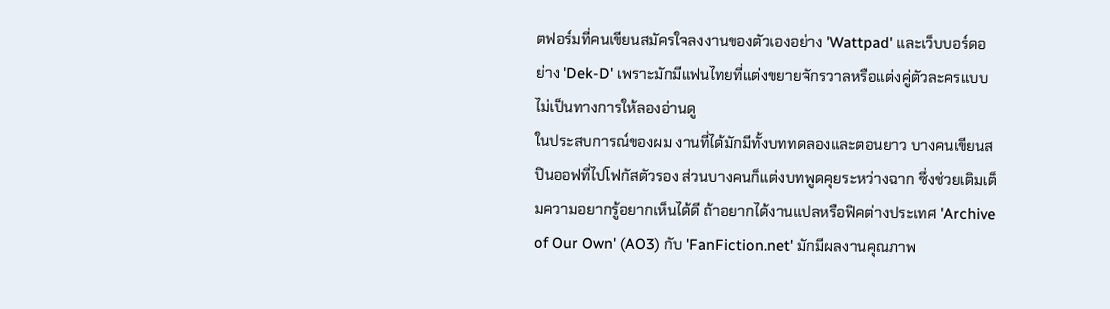ตฟอร์มที่คนเขียนสมัครใจลงงานของตัวเองอย่าง 'Wattpad' และเว็บบอร์ดอย่าง 'Dek-D' เพราะมักมีแฟนไทยที่แต่งขยายจักรวาลหรือแต่งคู่ตัวละครแบบไม่เป็นทางการให้ลองอ่านดู
ในประสบการณ์ของผม งานที่ได้มักมีทั้งบททดลองและตอนยาว บางคนเขียนสปินออฟที่ไปโฟกัสตัวรอง ส่วนบางคนก็แต่งบทพูดคุยระหว่างฉาก ซึ่งช่วยเติมเต็มความอยากรู้อยากเห็นได้ดี ถ้าอยากได้งานแปลหรือฟิคต่างประเทศ 'Archive of Our Own' (AO3) กับ 'FanFiction.net' มักมีผลงานคุณภาพ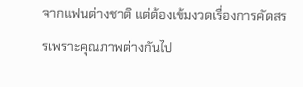จากแฟนต่างชาติ แต่ต้องเข้มงวดเรื่องการคัดสรรเพราะคุณภาพต่างกันไป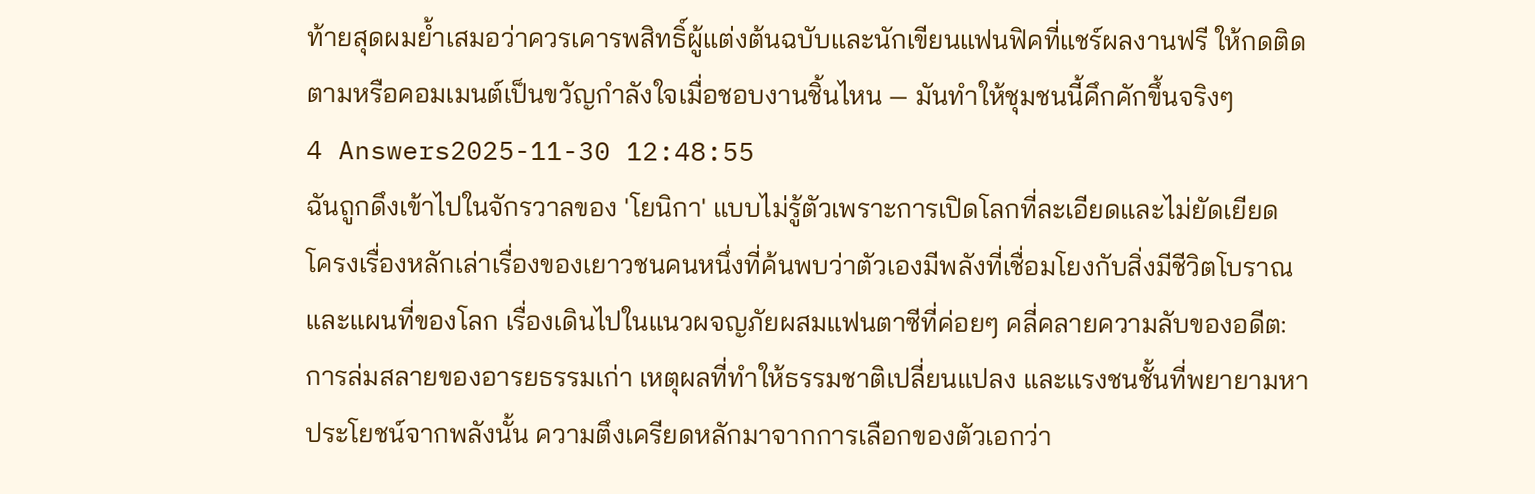ท้ายสุดผมย้ำเสมอว่าควรเคารพสิทธิ์ผู้แต่งต้นฉบับและนักเขียนแฟนฟิคที่แชร์ผลงานฟรี ให้กดติดตามหรือคอมเมนต์เป็นขวัญกำลังใจเมื่อชอบงานชิ้นไหน — มันทำให้ชุมชนนี้คึกคักขึ้นจริงๆ
4 Answers2025-11-30 12:48:55
ฉันถูกดึงเข้าไปในจักรวาลของ 'โยนิกา' แบบไม่รู้ตัวเพราะการเปิดโลกที่ละเอียดและไม่ยัดเยียด
โครงเรื่องหลักเล่าเรื่องของเยาวชนคนหนึ่งที่ค้นพบว่าตัวเองมีพลังที่เชื่อมโยงกับสิ่งมีชีวิตโบราณและแผนที่ของโลก เรื่องเดินไปในแนวผจญภัยผสมแฟนตาซีที่ค่อยๆ คลี่คลายความลับของอดีต: การล่มสลายของอารยธรรมเก่า เหตุผลที่ทำให้ธรรมชาติเปลี่ยนแปลง และแรงชนชั้นที่พยายามหาประโยชน์จากพลังนั้น ความตึงเครียดหลักมาจากการเลือกของตัวเอกว่า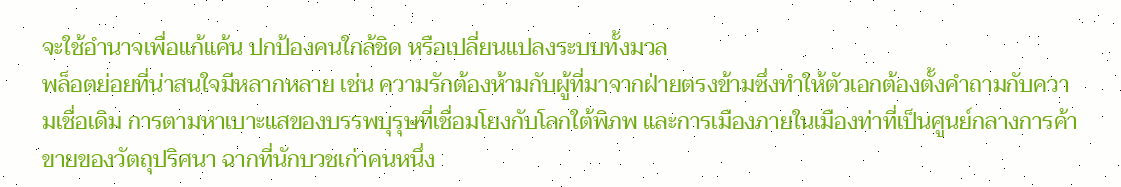จะใช้อำนาจเพื่อแก้แค้น ปกป้องคนใกล้ชิด หรือเปลี่ยนแปลงระบบทั้งมวล
พล็อตย่อยที่น่าสนใจมีหลากหลาย เช่น ความรักต้องห้ามกับผู้ที่มาจากฝ่ายตรงข้ามซึ่งทำให้ตัวเอกต้องตั้งคำถามกับความเชื่อเดิม การตามหาเบาะแสของบรรพบุรุษที่เชื่อมโยงกับโลกใต้พิภพ และการเมืองภายในเมืองท่าที่เป็นศูนย์กลางการค้าขายของวัตถุปริศนา ฉากที่นักบวชเก่าคนหนึ่ง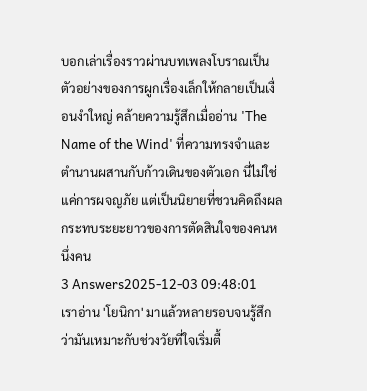บอกเล่าเรื่องราวผ่านบทเพลงโบราณเป็นตัวอย่างของการผูกเรื่องเล็กให้กลายเป็นเงื่อนงำใหญ่ คล้ายความรู้สึกเมื่ออ่าน 'The Name of the Wind' ที่ความทรงจำและตำนานผสานกับก้าวเดินของตัวเอก นี่ไม่ใช่แค่การผจญภัย แต่เป็นนิยายที่ชวนคิดถึงผลกระทบระยะยาวของการตัดสินใจของคนหนึ่งคน
3 Answers2025-12-03 09:48:01
เราอ่าน 'โยนิกา' มาแล้วหลายรอบจนรู้สึกว่ามันเหมาะกับช่วงวัยที่ใจเริ่มตื้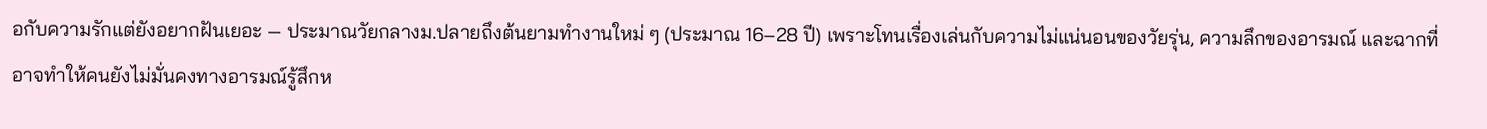อกับความรักแต่ยังอยากฝันเยอะ — ประมาณวัยกลางม.ปลายถึงต้นยามทำงานใหม่ ๆ (ประมาณ 16–28 ปี) เพราะโทนเรื่องเล่นกับความไม่แน่นอนของวัยรุ่น, ความลึกของอารมณ์ และฉากที่อาจทำให้คนยังไม่มั่นคงทางอารมณ์รู้สึกห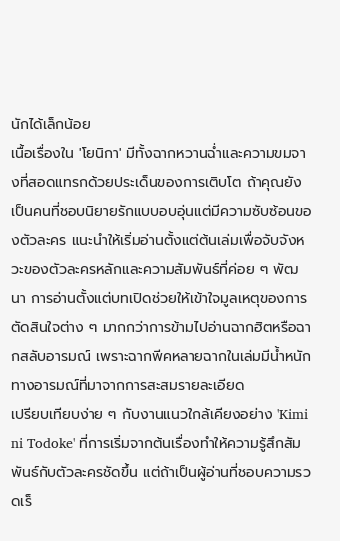นักได้เล็กน้อย
เนื้อเรื่องใน 'โยนิกา' มีทั้งฉากหวานฉ่ำและความขมจางที่สอดแทรกด้วยประเด็นของการเติบโต ถ้าคุณยังเป็นคนที่ชอบนิยายรักแบบอบอุ่นแต่มีความซับซ้อนของตัวละคร แนะนำให้เริ่มอ่านตั้งแต่ต้นเล่มเพื่อจับจังหวะของตัวละครหลักและความสัมพันธ์ที่ค่อย ๆ พัฒนา การอ่านตั้งแต่บทเปิดช่วยให้เข้าใจมูลเหตุของการตัดสินใจต่าง ๆ มากกว่าการข้ามไปอ่านฉากฮิตหรือฉากสลับอารมณ์ เพราะฉากพีคหลายฉากในเล่มมีน้ำหนักทางอารมณ์ที่มาจากการสะสมรายละเอียด
เปรียบเทียบง่าย ๆ กับงานแนวใกล้เคียงอย่าง 'Kimi ni Todoke' ที่การเริ่มจากต้นเรื่องทำให้ความรู้สึกสัมพันธ์กับตัวละครชัดขึ้น แต่ถ้าเป็นผู้อ่านที่ชอบความรวดเร็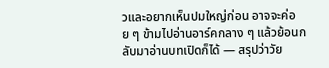วและอยากเห็นปมใหญ่ก่อน อาจจะค่อย ๆ ข้ามไปอ่านอาร์คกลาง ๆ แล้วย้อนกลับมาอ่านบทเปิดก็ได้ — สรุปว่าวัย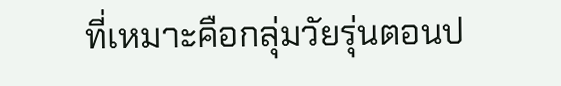ที่เหมาะคือกลุ่มวัยรุ่นตอนป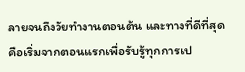ลายจนถึงวัยทำงานตอนต้น และทางที่ดีที่สุดคือเริ่มจากตอนแรกเพื่อรับรู้ทุกการเป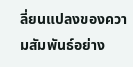ลี่ยนแปลงของความสัมพันธ์อย่าง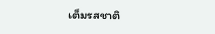เต็มรสชาติ